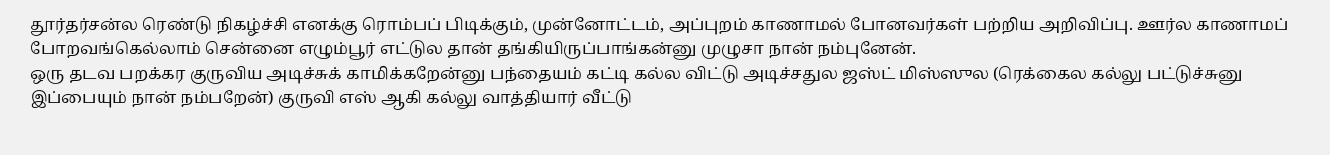தூர்தர்சன்ல ரெண்டு நிகழ்ச்சி எனக்கு ரொம்பப் பிடிக்கும், முன்னோட்டம், அப்புறம் காணாமல் போனவர்கள் பற்றிய அறிவிப்பு. ஊர்ல காணாமப் போறவங்கெல்லாம் சென்னை எழும்பூர் எட்டுல தான் தங்கியிருப்பாங்கன்னு முழுசா நான் நம்புனேன்.
ஒரு தடவ பறக்கர குருவிய அடிச்சுக் காமிக்கறேன்னு பந்தையம் கட்டி கல்ல விட்டு அடிச்சதுல ஜஸ்ட் மிஸ்ஸுல (ரெக்கைல கல்லு பட்டுச்சுனு இப்பையும் நான் நம்பறேன்) குருவி எஸ் ஆகி கல்லு வாத்தியார் வீட்டு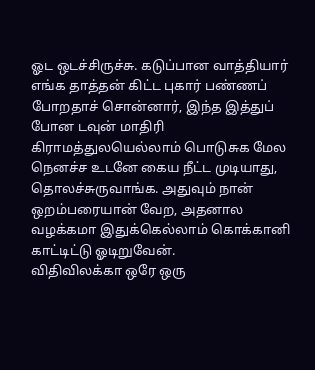ஓட ஒடச்சிருச்சு. கடுப்பான வாத்தியார் எங்க தாத்தன் கிட்ட புகார் பண்ணப் போறதாச் சொன்னார், இந்த இத்துப் போன டவுன் மாதிரி கிராமத்துலயெல்லாம் பொடுசுக மேல நெனச்ச உடனே கைய நீட்ட முடியாது, தொலச்சுருவாங்க. அதுவும் நான் ஒறம்பரையான் வேற, அதனால வழக்கமா இதுக்கெல்லாம் கொக்கானி காட்டிட்டு ஓடிறுவேன்.
விதிவிலக்கா ஒரே ஒரு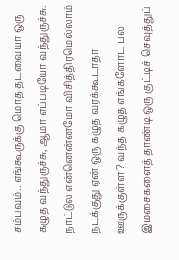சம்பவம்.. எங்கூருக்கு மொத தடவையா ஒரு கழுத வந்துருச்சு, ஆமா எப்படியோ வந்துருச்சு. நாட்டுல என்னென்னமோ விசித்திரமெல்லாம் நடக்குது ஏன் ஒரு கழுத வரக்கூடாதா ஊருக்குள்ள? வந்த கழுத எங்களோட பல இமசைகளைத் தாண்டி ஒரு குட்டிச் செவுத்துப்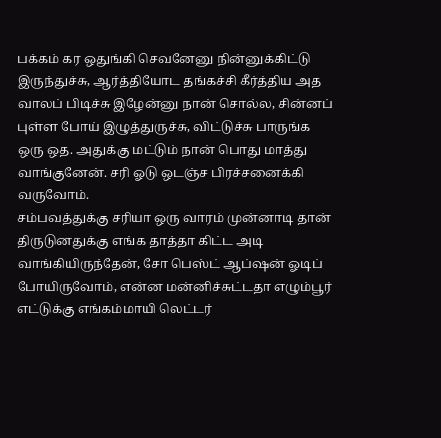பக்கம் கர ஒதுங்கி செவனேனு நின்னுக்கிட்டு இருந்துச்சு, ஆர்த்தியோட தங்கச்சி கீர்த்திய அத வாலப் பிடிச்சு இழேன்னு நான் சொல்ல, சின்னப் புள்ள போய் இழுத்துருச்சு, விட்டுச்சு பாருங்க ஒரு ஒத. அதுக்கு மட்டும் நான் பொது மாத்து வாங்குனேன். சரி ஓடு ஒடஞ்ச பிரச்சனைக்கி வருவோம்.
சம்பவத்துக்கு சரியா ஒரு வாரம் முன்னாடி தான் திருடுனதுக்கு எங்க தாத்தா கிட்ட அடி வாங்கியிருந்தேன், சோ பெஸ்ட் ஆப்ஷன் ஓடிப் போயிருவோம், என்ன மன்னிச்சுட்டதா எழும்பூர் எட்டுக்கு எங்கம்மாயி லெட்டர்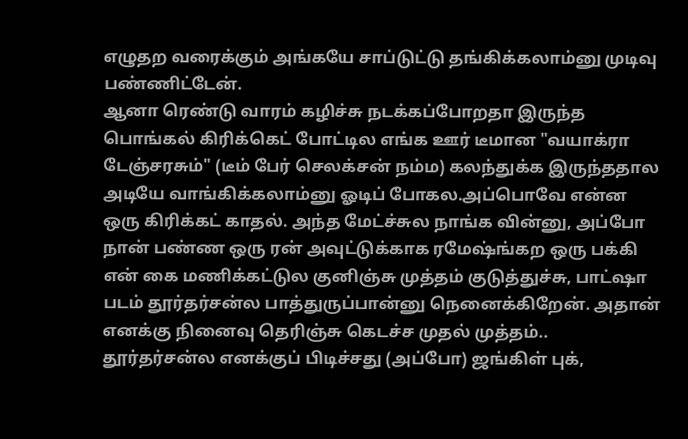எழுதற வரைக்கும் அங்கயே சாப்டுட்டு தங்கிக்கலாம்னு முடிவு பண்ணிட்டேன்.
ஆனா ரெண்டு வாரம் கழிச்சு நடக்கப்போறதா இருந்த பொங்கல் கிரிக்கெட் போட்டில எங்க ஊர் டீமான "வயாக்ரா டேஞ்சரசும்" (டீம் பேர் செலக்சன் நம்ம) கலந்துக்க இருந்ததால அடியே வாங்கிக்கலாம்னு ஓடிப் போகல.அப்பொவே என்ன ஒரு கிரிக்கட் காதல். அந்த மேட்ச்சுல நாங்க வின்னு, அப்போ நான் பண்ண ஒரு ரன் அவுட்டுக்காக ரமேஷ்ங்கற ஒரு பக்கி என் கை மணிக்கட்டுல குனிஞ்சு முத்தம் குடுத்துச்சு, பாட்ஷா படம் தூர்தர்சன்ல பாத்துருப்பான்னு நெனைக்கிறேன். அதான் எனக்கு நினைவு தெரிஞ்சு கெடச்ச முதல் முத்தம்..
தூர்தர்சன்ல எனக்குப் பிடிச்சது (அப்போ) ஜங்கிள் புக்,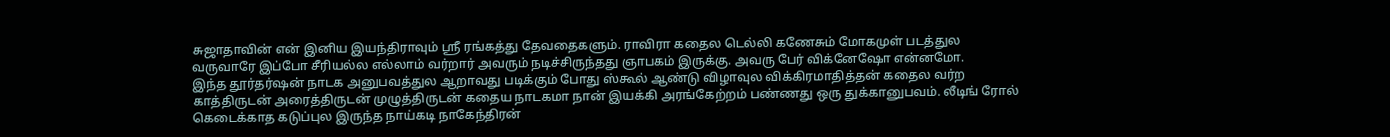சுஜாதாவின் என் இனிய இயந்திராவும் ஸ்ரீ ரங்கத்து தேவதைகளும். ராவிரா கதைல டெல்லி கணேசும் மோகமுள் படத்துல வருவாரே இப்போ சீரியல்ல எல்லாம் வர்றார் அவரும் நடிச்சிருந்தது ஞாபகம் இருக்கு. அவரு பேர் விக்னேஷோ என்னமோ.
இந்த தூர்தர்ஷன் நாடக அனுபவத்துல ஆறாவது படிக்கும் போது ஸ்கூல் ஆண்டு விழாவுல விக்கிரமாதித்தன் கதைல வர்ற காத்திருடன் அரைத்திருடன் முழுத்திருடன் கதைய நாடகமா நான் இயக்கி அரங்கேற்றம் பண்ணது ஒரு துக்கானுபவம். லீடிங் ரோல் கெடைக்காத கடுப்புல இருந்த நாய்கடி நாகேந்திரன்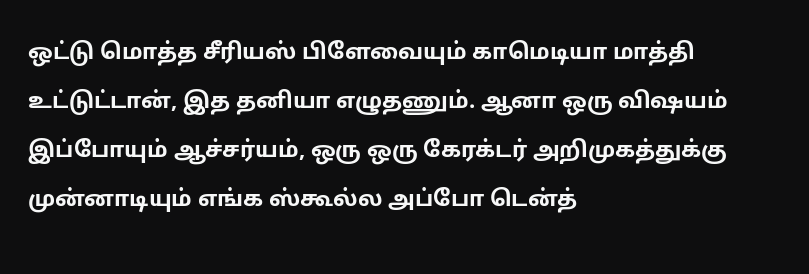ஒட்டு மொத்த சீரியஸ் பிளேவையும் காமெடியா மாத்தி உட்டுட்டான், இத தனியா எழுதணும். ஆனா ஒரு விஷயம் இப்போயும் ஆச்சர்யம், ஒரு ஒரு கேரக்டர் அறிமுகத்துக்கு முன்னாடியும் எங்க ஸ்கூல்ல அப்போ டென்த்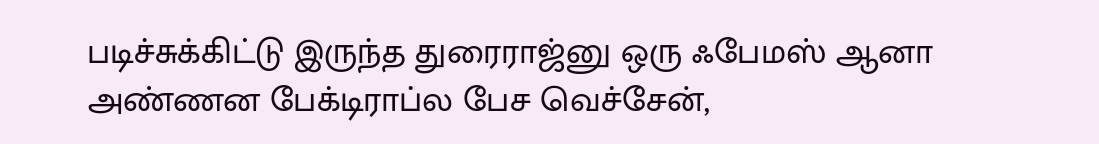படிச்சுக்கிட்டு இருந்த துரைராஜ்னு ஒரு ஃபேமஸ் ஆனா அண்ணன பேக்டிராப்ல பேச வெச்சேன்,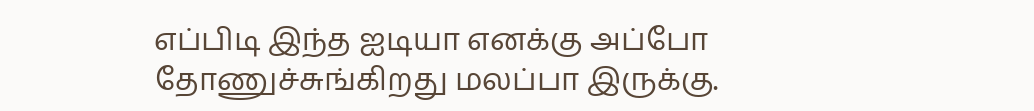எப்பிடி இந்த ஐடியா எனக்கு அப்போ தோணுச்சுங்கிறது மலப்பா இருக்கு.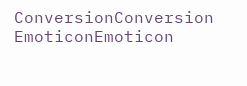ConversionConversion EmoticonEmoticon